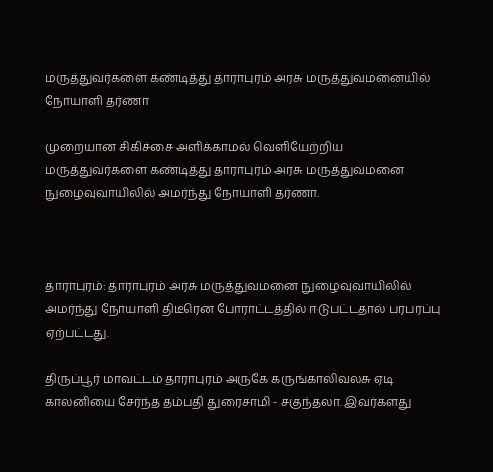மருத்துவர்களை கண்டித்து தாராபுரம் அரசு மருத்துவமனையில் நோயாளி தர்ணா

முறையான சிகிச்சை அளிக்காமல் வெளியேற்றிய மருத்துவர்களை கண்டித்து தாராபுரம் அரசு மருத்துவமனை நுழைவுவாயிலில் அமர்ந்து நோயாளி தர்ணா.



தாராபுரம்: தாராபுரம் அரசு மருத்துவமனை நுழைவுவாயிலில் அமர்ந்து நோயாளி திடீரென போராட்டத்தில் ஈடுபட்டதால் பரபரப்பு ஏற்பட்டது.

திருப்பூர் மாவட்டம் தாராபுரம் அருகே கருங்காலிவலசு ஏடி காலனியை சேர்ந்த தம்பதி துரைசாமி - சகுந்தலா. இவர்களது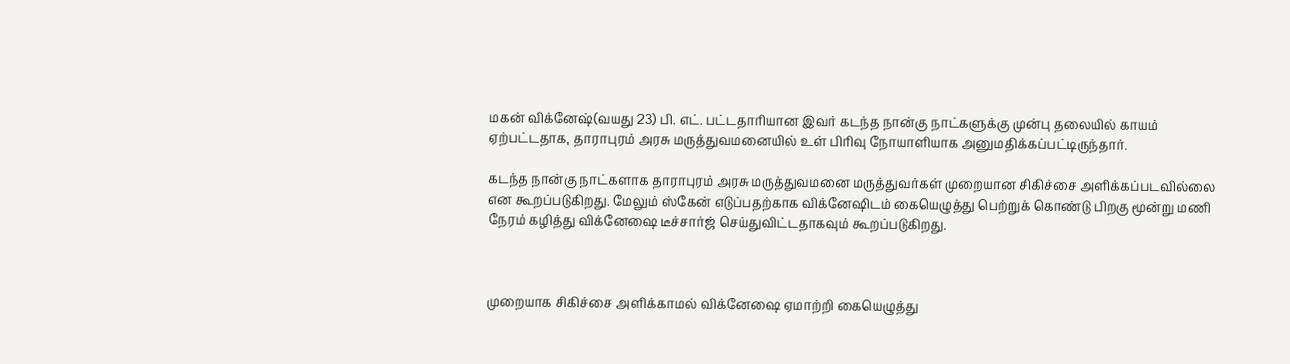மகன் விக்னேஷ்(வயது 23) பி. எட். பட்டதாரியான இவர் கடந்த நான்கு நாட்களுக்கு முன்பு தலையில் காயம் ஏற்பட்டதாக, தாராபுரம் அரசு மருத்துவமனையில் உள் பிரிவு நோயாளியாக அனுமதிக்கப்பட்டிருந்தார்.

கடந்த நான்கு நாட்களாக தாராபுரம் அரசு மருத்துவமனை மருத்துவர்கள் முறையான சிகிச்சை அளிக்கப்படவில்லை என கூறப்படுகிறது. மேலும் ஸ்கேன் எடுப்பதற்காக விக்னேஷிடம் கையெழுத்து பெற்றுக் கொண்டு பிறகு மூன்று மணி நேரம் கழித்து விக்னேஷை டீச்சார்ஜ் செய்துவிட்டதாகவும் கூறப்படுகிறது.



முறையாக சிகிச்சை அளிக்காமல் விக்னேஷை ஏமாற்றி கையெழுத்து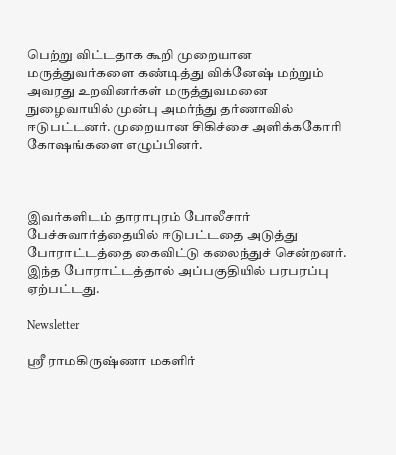பெற்று விட்டதாக கூறி முறையான மருத்துவர்களை கண்டித்து விக்னேஷ் மற்றும் அவரது உறவினர்கள் மருத்துவமனை நுழைவாயில் முன்பு அமர்ந்து தர்ணாவில் ஈடுபட்டனர். முறையான சிகிச்சை அளிக்ககோரி கோஷங்களை எழுப்பினர்.



இவர்களிடம் தாராபுரம் போலீசார் பேச்சுவார்த்தையில் ஈடுபட்டதை அடுத்து போராட்டத்தை கைவிட்டு கலைந்துச் சென்றனர். இந்த போராட்டத்தால் அப்பகுதியில் பரபரப்பு ஏற்பட்டது.

Newsletter

ஸ்ரீ ராமகிருஷ்ணா மகளிர்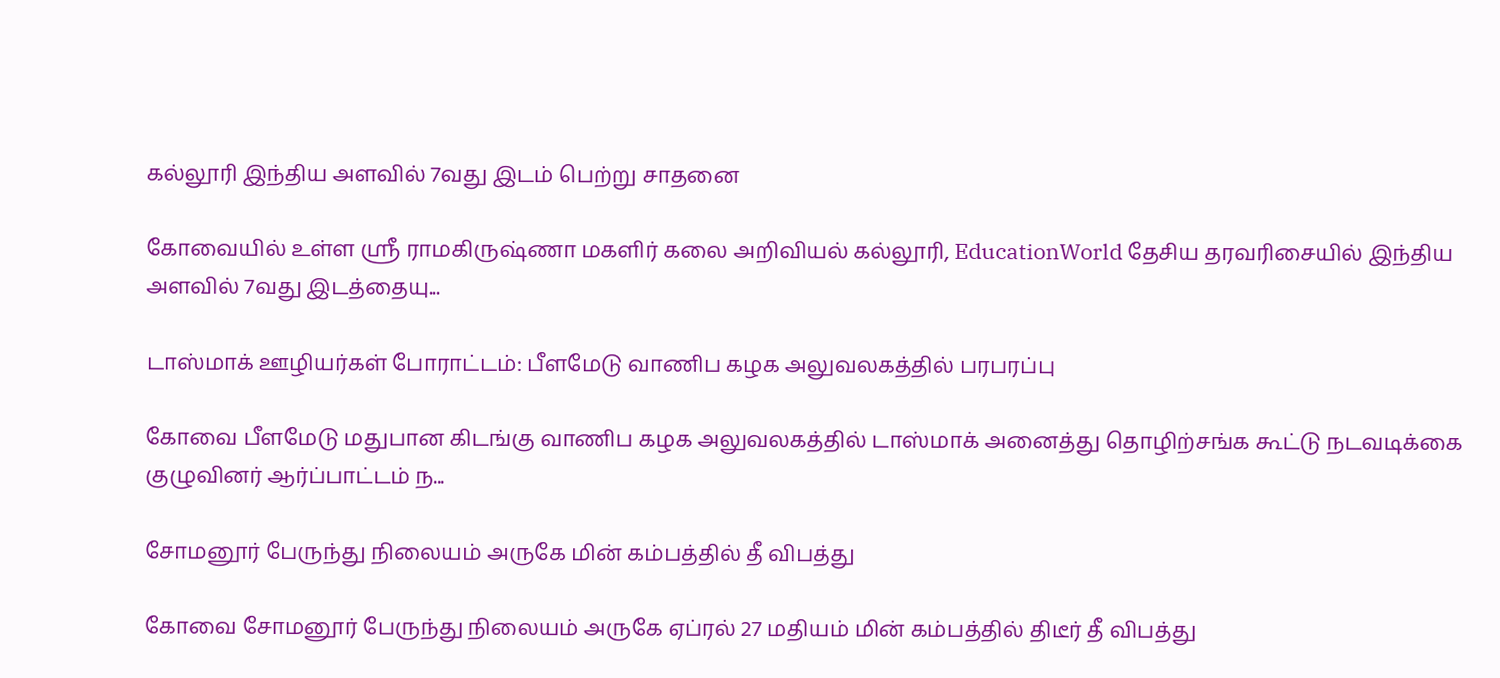கல்லூரி இந்திய அளவில் 7வது இடம் பெற்று சாதனை

கோவையில் உள்ள ஸ்ரீ ராமகிருஷ்ணா மகளிர் கலை அறிவியல் கல்லூரி, EducationWorld தேசிய தரவரிசையில் இந்திய அளவில் 7வது இடத்தையு...

டாஸ்மாக் ஊழியர்கள் போராட்டம்: பீளமேடு வாணிப கழக அலுவலகத்தில் பரபரப்பு

கோவை பீளமேடு மதுபான கிடங்கு வாணிப கழக அலுவலகத்தில் டாஸ்மாக் அனைத்து தொழிற்சங்க கூட்டு நடவடிக்கை குழுவினர் ஆர்ப்பாட்டம் ந...

சோமனூர் பேருந்து நிலையம் அருகே மின் கம்பத்தில் தீ விபத்து

கோவை சோமனூர் பேருந்து நிலையம் அருகே ஏப்ரல் 27 மதியம் மின் கம்பத்தில் திடீர் தீ விபத்து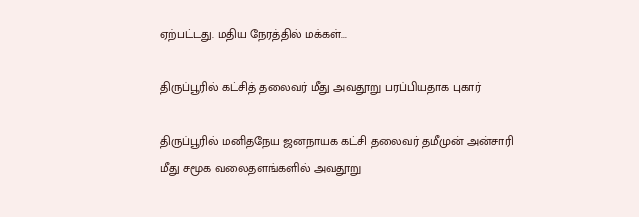ஏற்பட்டது. மதிய நேரத்தில் மக்கள்...

திருப்பூரில் கட்சித் தலைவர் மீது அவதூறு பரப்பியதாக புகார்

திருப்பூரில் மனிதநேய ஜனநாயக கட்சி தலைவர் தமீமுன் அன்சாரி மீது சமூக வலைதளங்களில் அவதூறு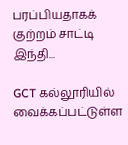பரப்பியதாகக் குற்றம் சாட்டி இந்தி...

GCT கல்லூரியில் வைக்கப்பட்டுள்ள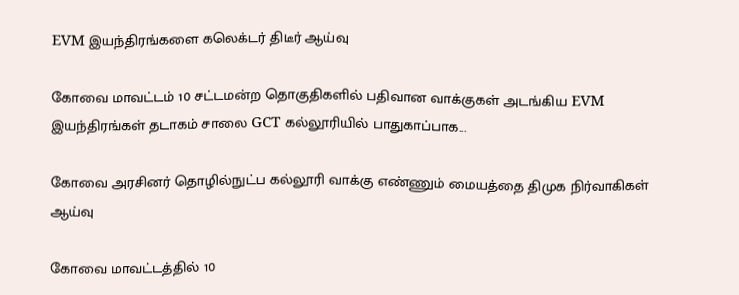EVM இயந்திரங்களை கலெக்டர் திடீர் ஆய்வு

கோவை மாவட்டம் 10 சட்டமன்ற தொகுதிகளில் பதிவான வாக்குகள் அடங்கிய EVM இயந்திரங்கள் தடாகம் சாலை GCT கல்லூரியில் பாதுகாப்பாக...

கோவை அரசினர் தொழில்நுட்ப கல்லூரி வாக்கு எண்ணும் மையத்தை திமுக நிர்வாகிகள் ஆய்வு

கோவை மாவட்டத்தில் 10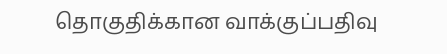தொகுதிக்கான வாக்குப்பதிவு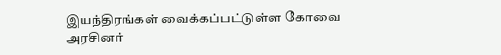இயந்திரங்கள் வைக்கப்பட்டுள்ள கோவை அரசினர்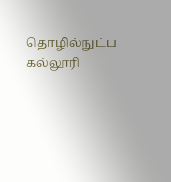தொழில்நுட்ப கல்லூரி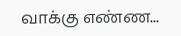வாக்கு எண்ண...